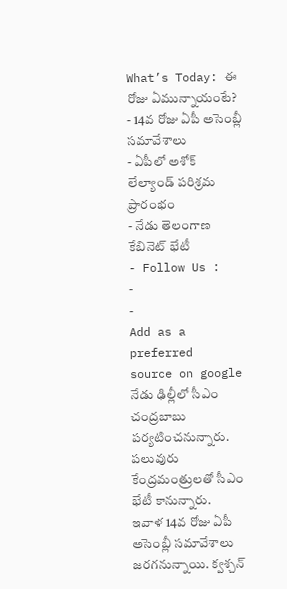What’s Today: ఈ రోజు ఏమున్నాయంటే?
- 14వ రోజు ఏపీ అసెంబ్లీ సమావేశాలు
- ఏపీలో అశోక్ లేల్యాండ్ పరిశ్రమ ప్రారంభం
- నేడు తెలంగాణ కేబినెట్ భేటీ
- Follow Us :
-
-
Add as a preferred
source on google
నేడు ఢిల్లీలో సీఎం చంద్రబాబు పర్యటించనున్నారు. పలువురు కేంద్రమంత్రులతో సీఎం భేటీ కానున్నారు.
ఇవాళ 14వ రోజు ఏపీ అసెంబ్లీ సమావేశాలు జరగనున్నాయి. క్వశ్చన్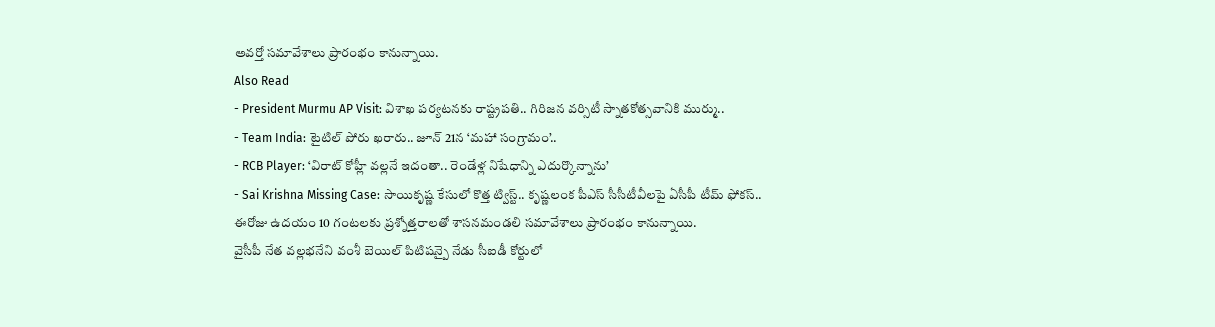అవర్తో సమావేశాలు ప్రారంభం కానున్నాయి.
Also Read
- President Murmu AP Visit: విశాఖ పర్యటనకు రాష్ట్రపతి.. గిరిజన వర్సిటీ స్నాతకోత్సవానికి ముర్ము..
- Team India: టైటిల్ పోరు ఖరారు.. జూన్ 21న ‘మహా సంగ్రామం’..
- RCB Player: ‘విరాట్ కోహ్లీ వల్లనే ఇదంతా.. రెండేళ్ల నిషేధాన్ని ఎదుర్కొన్నాను’
- Sai Krishna Missing Case: సాయికృష్ణ కేసులో కొత్త ట్విస్ట్.. కృష్ణలంక పీఎస్ సీసీటీవీలపై ఏసీపీ టీమ్ ఫోకస్..
ఈరోజు ఉదయం 10 గంటలకు ప్రశ్నోత్తరాలతో శాసనమండలి సమావేశాలు ప్రారంభం కానున్నాయి.
వైసీపీ నేత వల్లభనేని వంశీ బెయిల్ పిటిషన్పై నేడు సీఐడీ కోర్టులో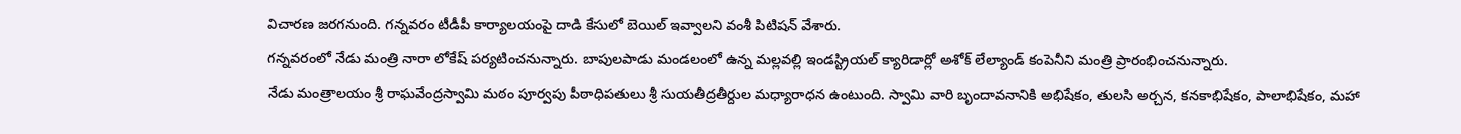విచారణ జరగనుంది. గన్నవరం టీడీపీ కార్యాలయంపై దాడి కేసులో బెయిల్ ఇవ్వాలని వంశీ పిటిషన్ వేశారు.
గన్నవరంలో నేడు మంత్రి నారా లోకేష్ పర్యటించనున్నారు. బాపులపాడు మండలంలో ఉన్న మల్లవల్లి ఇండస్ట్రియల్ క్యారిడార్లో అశోక్ లేల్యాండ్ కంపెనీని మంత్రి ప్రారంభించనున్నారు.
నేడు మంత్రాలయం శ్రీ రాఘవేంద్రస్వామి మఠం పూర్వపు పీఠాధిపతులు శ్రీ సుయతీద్రతీర్దుల మధ్యారాధన ఉంటుంది. స్వామి వారి బృందావనానికి అభిషేకం, తులసి అర్చన, కనకాభిషేకం, పాలాభిషేకం, మహా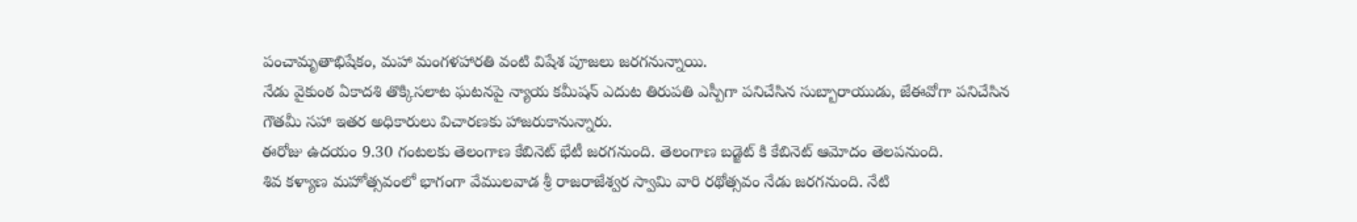పంచామృతాభిషేకం, మహా మంగళహారతి వంటి విషేశ పూజలు జరగనున్నాయి.
నేడు వైకుంఠ ఏకాదశి తొక్కిసలాట ఘటనపై న్యాయ కమీషన్ ఎదుట తిరుపతి ఎస్పీగా పనిచేసిన సుబ్బారాయుడు, జేఈవోగా పనిచేసిన గౌతమీ సహా ఇతర అధికారులు విచారణకు హాజరుకానున్నారు.
ఈరోజు ఉదయం 9.30 గంటలకు తెలంగాణ కేబినెట్ భేటీ జరగనుంది. తెలంగాణ బడ్జెట్ కి కేబినెట్ ఆమోదం తెలపనుంది.
శివ కళ్యాణ మహోత్సవంలో భాగంగా వేములవాడ శ్రీ రాజరాజేశ్వర స్వామి వారి రథోత్సవం నేడు జరగనుంది. నేటి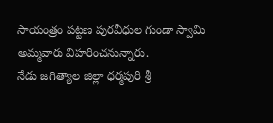సాయంత్రం పట్టణ పురవీధుల గుండా స్వామి అమ్మవారు విహరించనున్నారు.
నేడు జగిత్యాల జిల్లా ధర్మపురి శ్రీ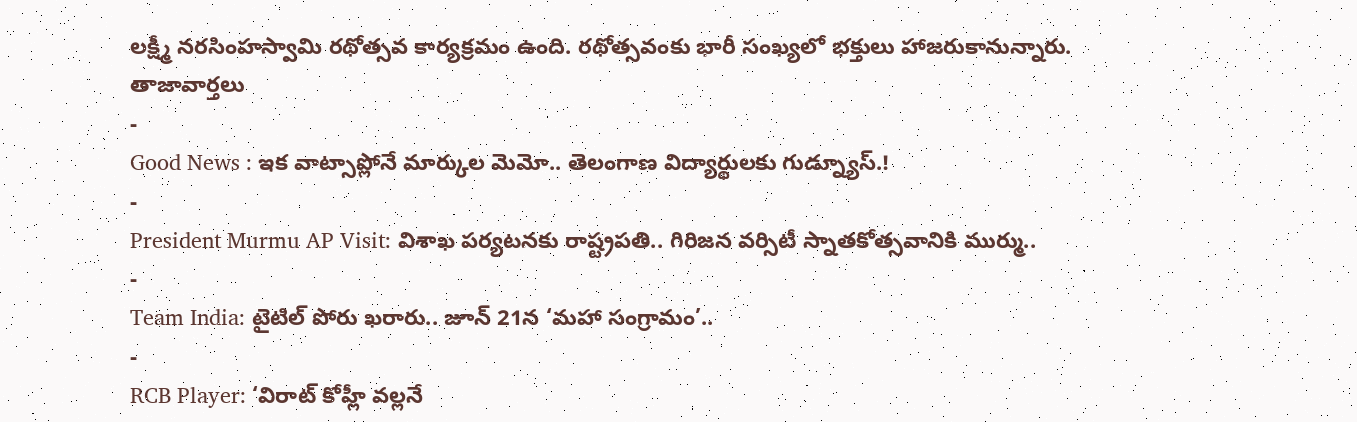లక్ష్మీ నరసింహస్వామి రథోత్సవ కార్యక్రమం ఉంది. రథోత్సవంకు భారీ సంఖ్యలో భక్తులు హాజరుకానున్నారు.
తాజావార్తలు
-
Good News : ఇక వాట్సాప్లోనే మార్కుల మెమో.. తెలంగాణ విద్యార్థులకు గుడ్న్యూస్.!
-
President Murmu AP Visit: విశాఖ పర్యటనకు రాష్ట్రపతి.. గిరిజన వర్సిటీ స్నాతకోత్సవానికి ముర్ము..
-
Team India: టైటిల్ పోరు ఖరారు.. జూన్ 21న ‘మహా సంగ్రామం’..
-
RCB Player: ‘విరాట్ కోహ్లీ వల్లనే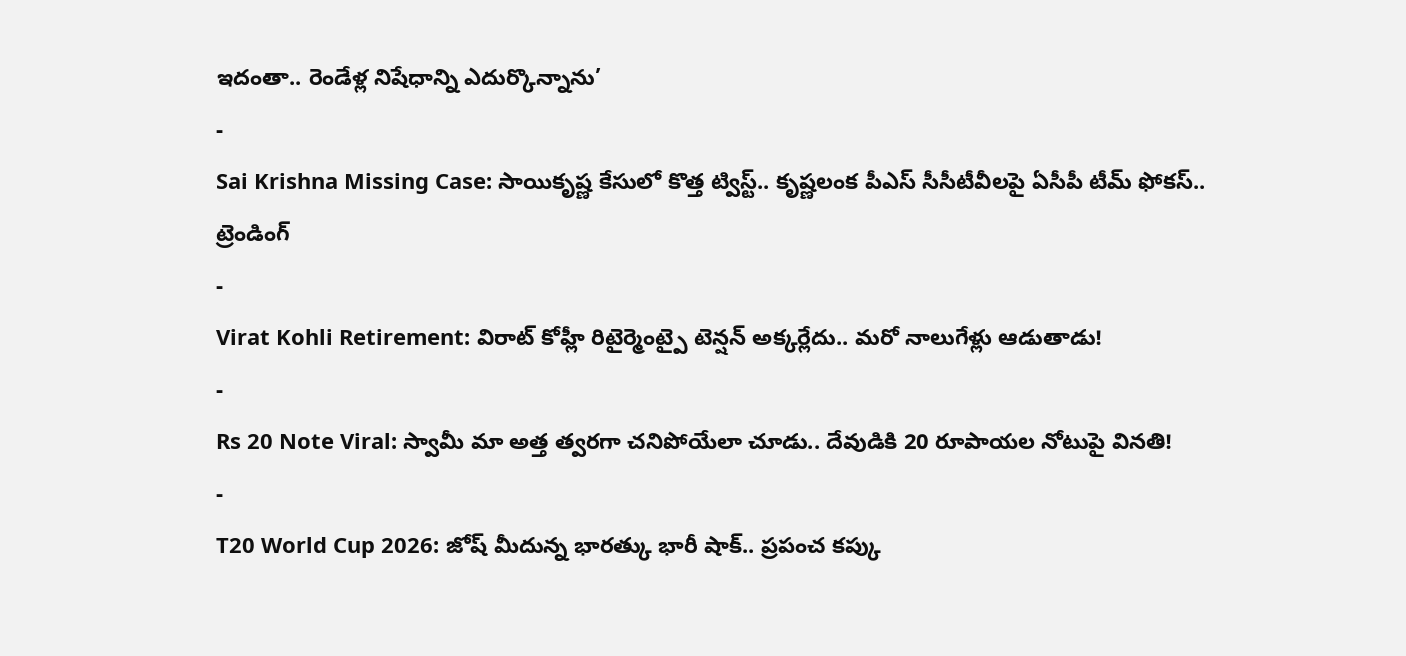ఇదంతా.. రెండేళ్ల నిషేధాన్ని ఎదుర్కొన్నాను’
-
Sai Krishna Missing Case: సాయికృష్ణ కేసులో కొత్త ట్విస్ట్.. కృష్ణలంక పీఎస్ సీసీటీవీలపై ఏసీపీ టీమ్ ఫోకస్..
ట్రెండింగ్
-
Virat Kohli Retirement: విరాట్ కోహ్లీ రిటైర్మెంట్పై టెన్షన్ అక్కర్లేదు.. మరో నాలుగేళ్లు ఆడుతాడు!
-
Rs 20 Note Viral: స్వామీ మా అత్త త్వరగా చనిపోయేలా చూడు.. దేవుడికి 20 రూపాయల నోటుపై వినతి!
-
T20 World Cup 2026: జోష్ మీదున్న భారత్కు భారీ షాక్.. ప్రపంచ కప్కు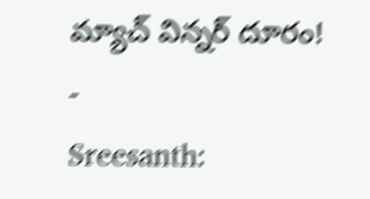మ్యాచ్ విన్నర్ దూరం!
-
Sreesanth: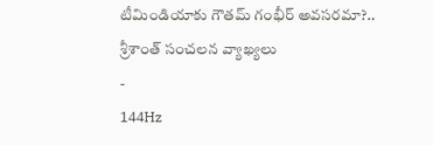టీమిండియాకు గౌతమ్ గంభీర్ అవసరమా?.. శ్రీశాంత్ సంచలన వ్యాఖ్యలు
-
144Hz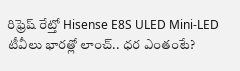రిఫ్రెష్ రేట్తో Hisense E8S ULED Mini-LED టీవీలు భారత్లో లాంచ్.. ధర ఎంతంటే?